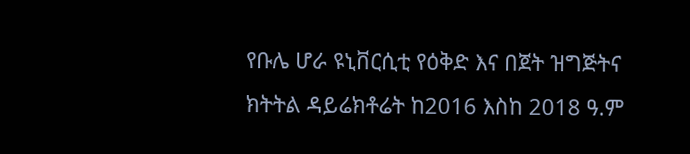የቡሌ ሆራ ዩኒቨርሲቲ የዕቅድ እና በጀት ዝግጅትና ክትትል ዳይሬክቶሬት ከ2016 እስከ 2018 ዓ.ም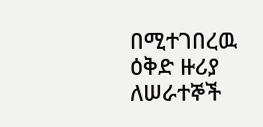በሚተገበረዉ ዕቅድ ዙሪያ ለሠራተኞች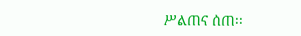ሥልጠና ሰጠ፡፡